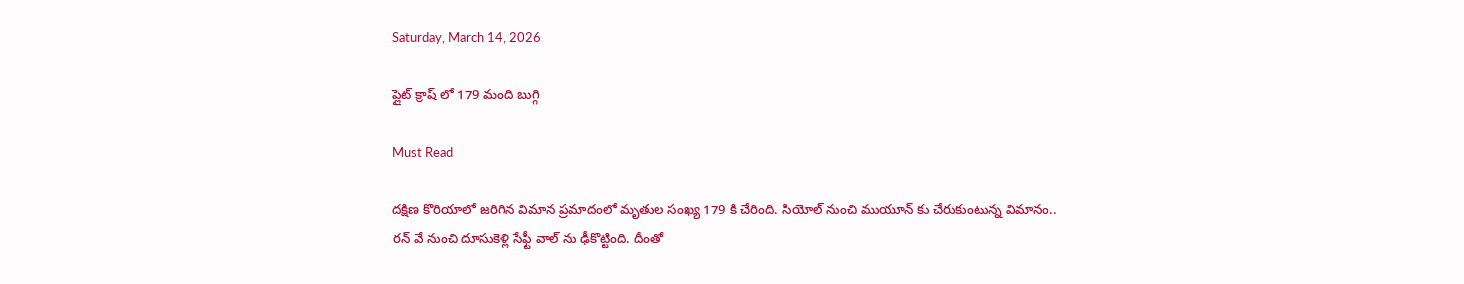Saturday, March 14, 2026

ప్లైట్ క్రాష్ లో 179 మంది బుగ్గి

Must Read

దక్షిణ కొరియాలో జరిగిన విమాన ప్రమాదంలో మృతుల సంఖ్య 179 కి చేరింది. సియోల్ నుంచి ముయూన్ కు చేరుకుంటున్న విమానం.. రన్ వే నుంచి దూసుకెళ్లి సేఫ్టీ వాల్ ను ఢీకొట్టింది. దీంతో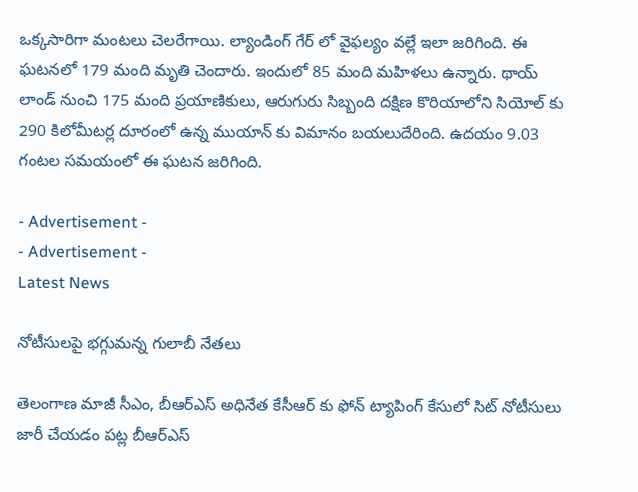ఒక్కసారిగా మంటలు చెలరేగాయి. ల్యాండింగ్ గేర్ లో వైఫల్యం వల్లే ఇలా జరిగింది. ఈ ఘటనలో 179 మంది మృతి చెందారు. ఇందులో 85 మంది మహిళలు ఉన్నారు. థాయ్ లాండ్ నుంచి 175 మంది ప్రయాణికులు, ఆరుగురు సిబ్బంది దక్షిణ కొరియాలోని సియోల్ కు 290 కిలోమీటర్ల దూరంలో ఉన్న ముయాన్ కు విమానం బయలుదేరింది. ఉదయం 9.03 గంటల సమయంలో ఈ ఘటన జరిగింది.

- Advertisement -
- Advertisement -
Latest News

నోటీసుల‌పై భ‌గ్గుమ‌న్న గులాబీ నేత‌లు

తెలంగాణ మాజీ సీఎం, బీఆర్‌ఎస్ అధినేత కేసీఆర్ కు ఫోన్ ట్యాపింగ్ కేసులో సిట్‌ నోటీసులు జారీ చేయడం పట్ల బీఆర్‌ఎస్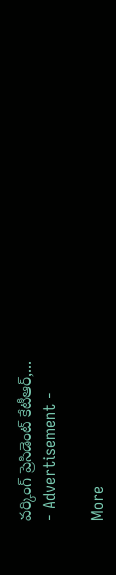వర్కింగ్ ప్రెసిడెంట్ కేటీఆర్,...
- Advertisement -

More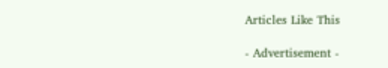Articles Like This

- Advertisement -